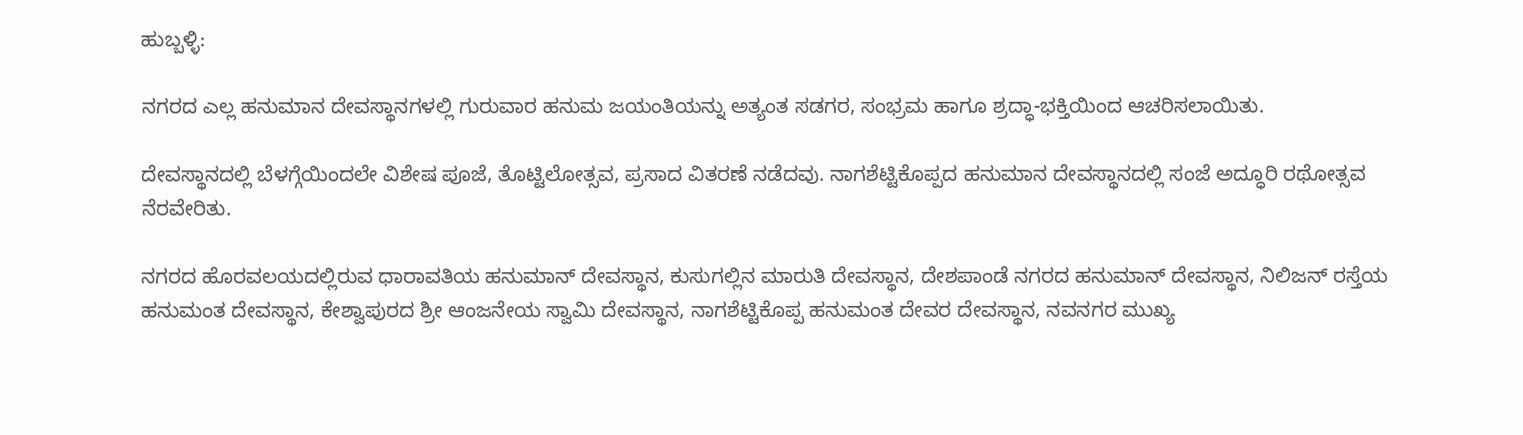ಹುಬ್ಬಳ್ಳಿ:

ನಗರದ ಎಲ್ಲ ಹನುಮಾನ ದೇವಸ್ಥಾನಗಳಲ್ಲಿ ಗುರುವಾರ ಹನುಮ ಜಯಂತಿಯನ್ನು ಅತ್ಯಂತ ಸಡಗರ, ಸಂಭ್ರಮ ಹಾಗೂ ಶ್ರದ್ಧಾ-ಭಕ್ತಿಯಿಂದ ಆಚರಿಸಲಾಯಿತು.

ದೇವಸ್ಥಾನದಲ್ಲಿ ಬೆಳಗ್ಗೆಯಿಂದಲೇ ವಿಶೇಷ ಪೂಜೆ, ತೊಟ್ಟಿಲೋತ್ಸವ, ಪ್ರಸಾದ ವಿತರಣೆ ನಡೆದವು. ನಾಗಶೆಟ್ಟಿಕೊಪ್ಪದ ಹನುಮಾನ ದೇವಸ್ಥಾನದಲ್ಲಿ ಸಂಜೆ ಅದ್ಧೂರಿ ರಥೋತ್ಸವ ನೆರವೇರಿತು.

ನಗರದ ಹೊರವಲಯದಲ್ಲಿರುವ ಧಾರಾವತಿಯ ಹನುಮಾನ್‌ ದೇವಸ್ಥಾನ, ಕುಸುಗಲ್ಲಿನ ಮಾರುತಿ ದೇವಸ್ಥಾನ, ದೇಶಪಾಂಡೆ ನಗರದ ಹನುಮಾನ್‌ ದೇವಸ್ಥಾನ, ನಿಲಿಜನ್‌ ರಸ್ತೆಯ ಹನುಮಂತ ದೇವಸ್ಥಾನ, ಕೇಶ್ವಾಪುರದ ಶ್ರೀ ಆಂಜನೇಯ ಸ್ವಾಮಿ ದೇವಸ್ಥಾನ, ನಾಗಶೆಟ್ಟಿಕೊಪ್ಪ ಹನುಮಂತ ದೇವರ ದೇವಸ್ಥಾನ, ನವನಗರ ಮುಖ್ಯ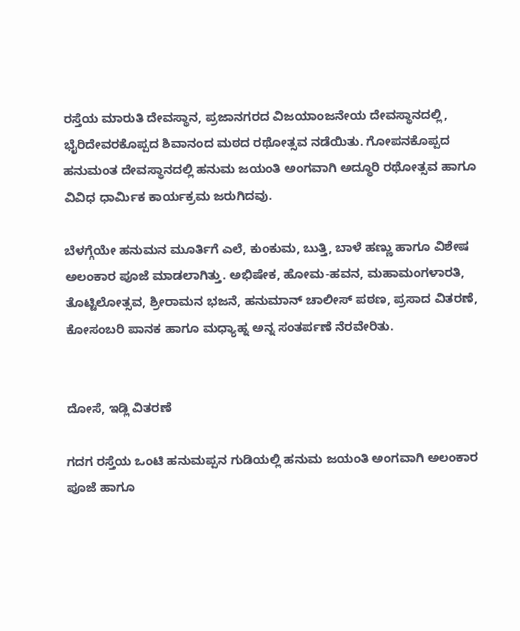ರಸ್ತೆಯ ಮಾರುತಿ ದೇವಸ್ಥಾನ, ಪ್ರಜಾನಗರದ ವಿಜಯಾಂಜನೇಯ ದೇವಸ್ಥಾನದಲ್ಲಿ, ಭೈರಿದೇವರಕೊಪ್ಪದ ಶಿವಾನಂದ ಮಠದ ರಥೋತ್ಸವ ನಡೆಯಿತು. ಗೋಪನಕೊಪ್ಪದ ಹನುಮಂತ ದೇವಸ್ಥಾನದಲ್ಲಿ ಹನುಮ ಜಯಂತಿ ಅಂಗವಾಗಿ ಅದ್ಧೂರಿ ರಥೋತ್ಸವ ಹಾಗೂ ವಿವಿಧ ಧಾರ್ಮಿಕ ಕಾರ್ಯಕ್ರಮ ಜರುಗಿದವು.

ಬೆಳಗ್ಗೆಯೇ ಹನುಮನ ಮೂರ್ತಿಗೆ ಎಲೆ, ಕುಂಕುಮ, ಬುತ್ತಿ, ಬಾಳೆ ಹಣ್ಣು ಹಾಗೂ ವಿಶೇಷ ಅಲಂಕಾರ ಪೂಜೆ ಮಾಡಲಾಗಿತ್ತು. ಅಭಿಷೇಕ, ಹೋಮ-ಹವನ, ಮಹಾಮಂಗಳಾರತಿ, ತೊಟ್ಟಿಲೋತ್ಸವ, ಶ್ರೀರಾಮನ ಭಜನೆ, ಹನುಮಾನ್‌ ಚಾಲೀಸ್‌ ಪಠಣ, ಪ್ರಸಾದ ವಿತರಣೆ, ಕೋಸಂಬರಿ ಪಾನಕ ಹಾಗೂ ಮಧ್ಯಾಹ್ನ ಅನ್ನ ಸಂತರ್ಪಣೆ ನೆರವೇರಿತು.


ದೋಸೆ, ಇಡ್ಲಿ ವಿತರಣೆ

ಗದಗ ರಸ್ತೆಯ ಒಂಟಿ ಹನುಮಪ್ಪನ ಗುಡಿಯಲ್ಲಿ ಹನುಮ ಜಯಂತಿ ಅಂಗವಾಗಿ ಅಲಂಕಾರ ಪೂಜೆ ಹಾಗೂ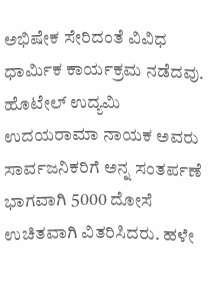ಅಭಿಷೇಕ ಸೇರಿದಂತೆ ವಿವಿಧ ಧಾರ್ಮಿಕ ಕಾರ್ಯಕ್ರಮ ನಡೆದವು. ಹೊಟೇಲ್‌ ಉದ್ಯಮಿ ಉದಯರಾಮಾ ನಾಯಕ ಅವರು ಸಾರ್ವಜನಿಕರಿಗೆ ಅನ್ನ ಸಂತರ್ಪಣೆ ಭಾಗವಾಗಿ 5000 ದೋಸೆ ಉಚಿತವಾಗಿ ವಿತರಿಸಿದರು. ಹಳೇ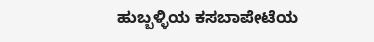ಹುಬ್ಬಳ್ಳಿಯ ಕಸಬಾಪೇಟೆಯ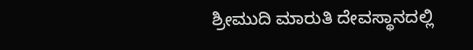ಶ್ರೀಮುದಿ ಮಾರುತಿ ದೇವಸ್ಥಾನದಲ್ಲಿ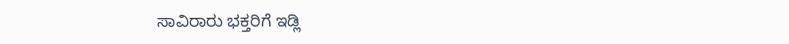ಸಾವಿರಾರು ಭಕ್ತರಿಗೆ ಇಡ್ಲಿ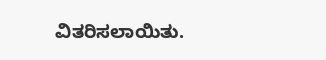ವಿತರಿಸಲಾಯಿತು.